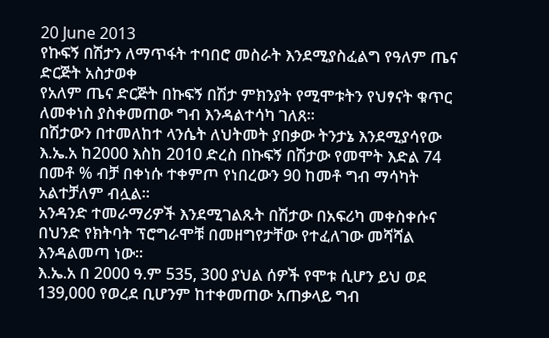20 June 2013
የኩፍኝ በሽታን ለማጥፋት ተባበሮ መስራት እንደሚያስፈልግ የዓለም ጤና ድርጅት አስታወቀ
የአለም ጤና ድርጅት በኩፍኝ በሽታ ምክንያት የሚሞቱትን የህፃናት ቁጥር ለመቀነስ ያስቀመጠው ግብ እንዳልተሳካ ገለጸ፡፡
በሽታውን በተመለከተ ላንሴት ለህትመት ያበቃው ትንታኔ እንደሚያሳየው እ.ኤ.አ ከ2000 እስከ 2010 ድረስ በኩፍኝ በሽታው የመሞት እድል 74 በመቶ % ብቻ በቀነሱ ተቀምጦ የነበረውን 90 ከመቶ ግብ ማሳካት አልተቻለም ብሏል፡፡
አንዳንድ ተመራማሪዎች እንደሚገልጹት በሽታው በአፍሪካ መቀስቀሱና በህንድ የክትባት ፕሮግራሞቹ በመዘግየታቸው የተፈለገው መሻሻል እንዳልመጣ ነው፡፡
እ.ኤ.አ በ 2000 ዓ.ም 535, 300 ያህል ሰዎች የሞቱ ሲሆን ይህ ወደ 139,000 የወረደ ቢሆንም ከተቀመጠው አጠቃላይ ግብ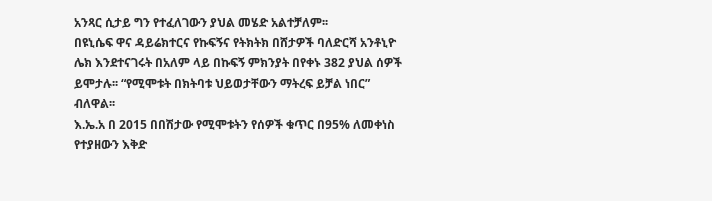አንጻር ሲታይ ግን የተፈለገውን ያህል መሄድ አልተቻለም፡፡
በዩኒሴፍ ዋና ዳይሬክተርና የኩፍኝና የትክትክ በሸታዎች ባለድርሻ አንቶኒዮ ሌክ እንደተናገሩት በአለም ላይ በኩፍኝ ምክንያት በየቀኑ 382 ያህል ሰዎች ይሞታሉ፡፡ “የሚሞቱት በክትባቱ ህይወታቸውን ማትረፍ ይቻል ነበር” ብለዋል፡፡
እ.ኤ.አ በ 2015 በበሽታው የሚሞቱትን የሰዎች ቁጥር በ95% ለመቀነስ የተያዘውን እቅድ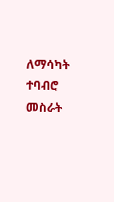ለማሳካት ተባብሮ መስራት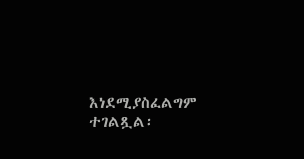እነደሚያስፈልግም ተገልጿል፡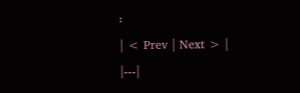፡
| < Prev | Next > |
|---|